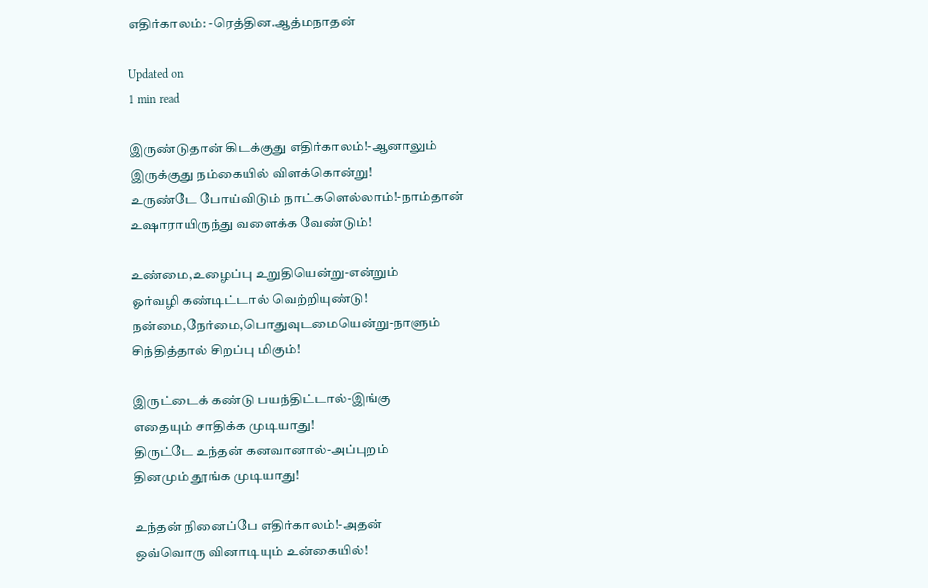எதிர்காலம்: -ரெத்தின.ஆத்மநாதன்

Updated on
1 min read

இருண்டுதான் கிடக்குது எதிர்காலம்!-ஆனாலும்
இருக்குது நம்கையில் விளக்கொன்று!
உருண்டே போய்விடும் நாட்களெல்லாம்!-நாம்தான்
உஷாராயிருந்து வளைக்க வேண்டும்!

உண்மை,உழைப்பு உறுதியென்று-என்றும்
ஓர்வழி கண்டிட்டால் வெற்றியுண்டு!
நன்மை,நேர்மை,பொதுவுடமையென்று-நாளும்
சிந்தித்தால் சிறப்பு மிகும்!

இருட்டைக் கண்டு பயந்திட்டால்-இங்கு
எதையும் சாதிக்க முடியாது!
திருட்டே உந்தன் கனவானால்-அப்புறம்
தினமும் தூங்க முடியாது!

உந்தன் நினைப்பே எதிர்காலம்!-அதன்
ஒவ்வொரு வினாடியும் உன்கையில்!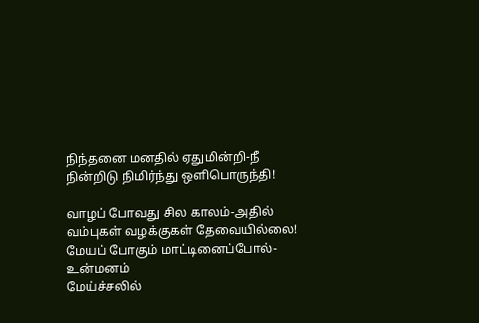நிந்தனை மனதில் ஏதுமின்றி-நீ
நின்றிடு நிமிர்ந்து ஒளிபொருந்தி!

வாழப் போவது சில காலம்-அதில்
வம்புகள் வழக்குகள் தேவையில்லை!
மேயப் போகும் மாட்டினைப்போல்-உன்மனம்
மேய்ச்சலில்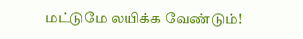மட்டுமே லயிக்க வேண்டும்!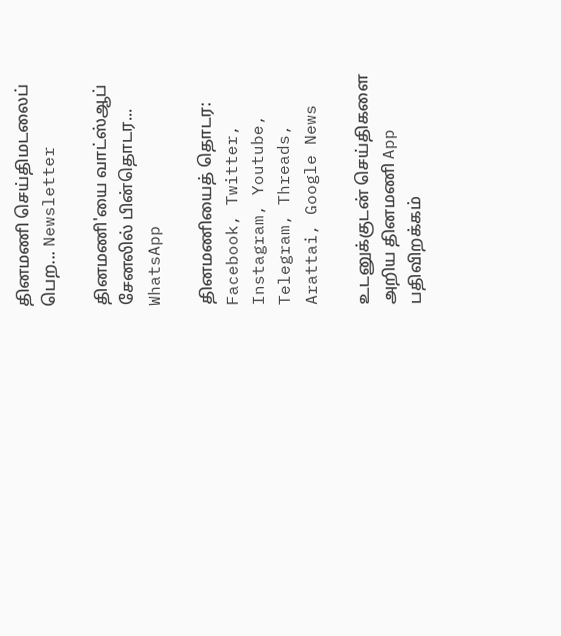தினமணி செய்திமடலைப் பெற... Newsletter

தினமணி'யை வாட்ஸ்ஆப் சேனலில் பின்தொடர... WhatsApp

தினமணியைத் தொடர: Facebook, Twitter, Instagram, Youtube, Telegram, Threads, Arattai, Google News

உடனுக்குடன் செய்திகளை அறிய தினமணி App பதிவிறக்கம்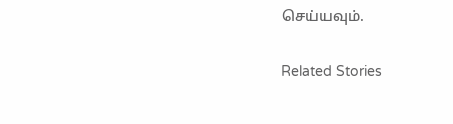செய்யவும்.

Related Stories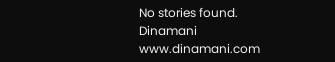No stories found.
Dinamani
www.dinamani.com